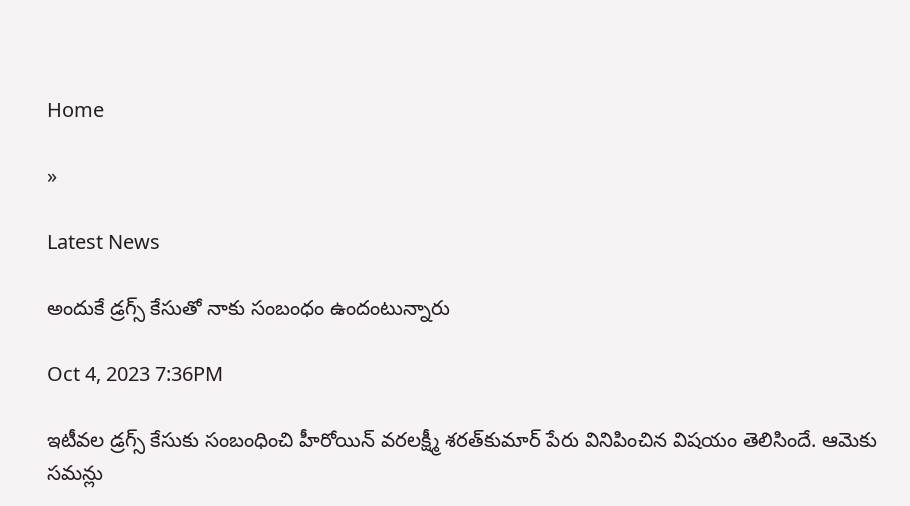Home

»

Latest News

అందుకే డ్రగ్స్‌ కేసుతో నాకు సంబంధం ఉందంటున్నారు

Oct 4, 2023 7:36PM

ఇటీవల డ్రగ్స్‌ కేసుకు సంబంధించి హీరోయిన్‌ వరలక్ష్మీ శరత్‌కుమార్‌ పేరు వినిపించిన విషయం తెలిసిందే. ఆమెకు సమన్లు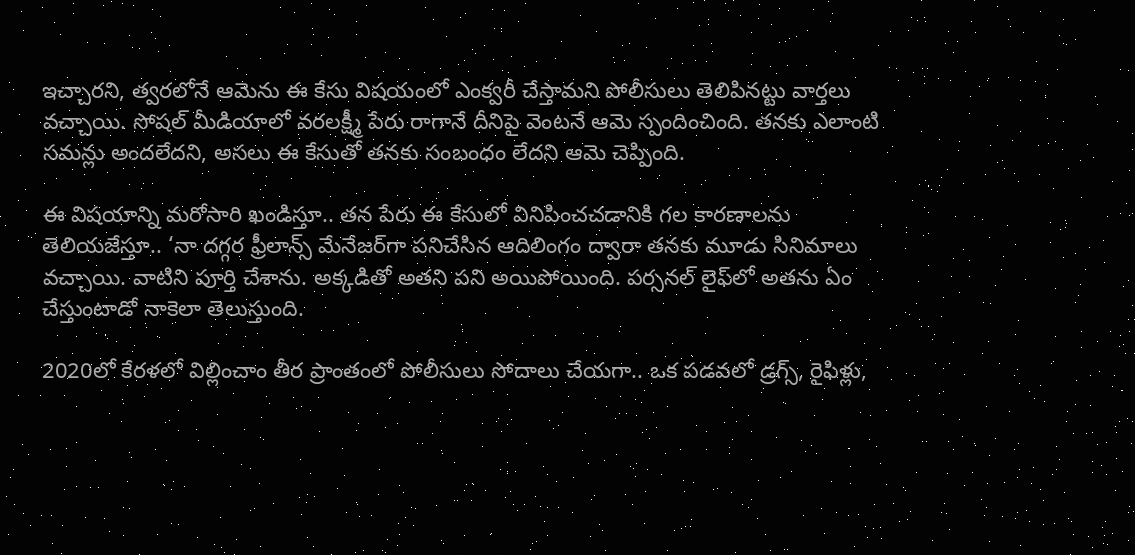ఇచ్చారని, త్వరలోనే ఆమెను ఈ కేసు విషయంలో ఎంక్వరీ చేస్తామని పోలీసులు తెలిపినట్టు వార్తలు వచ్చాయి. సోషల్‌ మీడియాలో వరలక్ష్మీ పేరు రాగానే దీనిపై వెంటనే ఆమె స్పందించింది. తనకు ఎలాంటి సమన్లు అందలేదని, అసలు ఈ కేసుతో తనకు సంబంధం లేదని ఆమె చెప్పింది.

ఈ విషయాన్ని మరోసారి ఖండిస్తూ.. తన పేరు ఈ కేసులో వినిపించచడానికి గల కారణాలను తెలియజేస్తూ.. ‘నా దగ్గర ఫ్రీలాన్స్‌ మేనేజర్‌గా పనిచేసిన ఆదిలింగం ద్వారా తనకు మూడు సినిమాలు వచ్చాయి. వాటిని పూర్తి చేశాను. అక్కడితో అతని పని అయిపోయింది. పర్సనల్‌ లైఫ్‌లో అతను ఏం చేస్తుంటాడో నాకెలా తెలుస్తుంది.

2020లో కేరళలో విల్లించాం తీర ప్రాంతంలో పోలీసులు సోదాలు చేయగా.. ఒక పడవలో డ్రగ్స్‌, రైఫిళ్లు,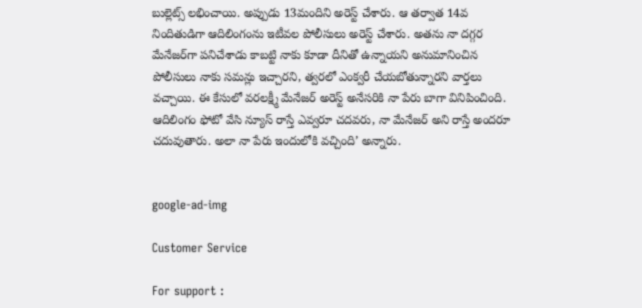బుల్లెట్స్‌ లభించాయి. అప్పుడు 13మందిని అరెస్ట్‌ చేశారు. ఆ తర్వాత 14వ నిందితుడిగా ఆదిలింగంను ఇటీవల పోలీసులు అరెస్ట్‌ చేశారు. అతను నా దగ్గర మేనేజర్‌గా పనిచేశాడు కాబట్టి నాకు కూడా దీనితో ఉన్నాయని అనుమానించిన పోలీసులు నాకు సమన్లు ఇచ్చారని, త్వరలో ఎంక్వరీ చేయబోతున్నారని వార్తలు వచ్చాయి. ఈ కేసులో వరలక్ష్మీ మేనేజర్‌ అరెస్ట్‌ అనేసరికి నా పేరు బాగా వినిపించింది.  ఆదిలింగం ఫోటో వేసి న్యూస్‌ రాస్తే ఎవ్వరూ చదవరు, నా మేనేజర్‌ అని రాస్తే అందరూ చదువుతారు. అలా నా పేరు ఇందులోకి వచ్చింది’ అన్నారు.


google-ad-img

Customer Service

For support :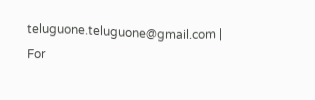teluguone.teluguone@gmail.com | For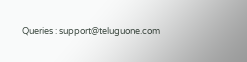Queries : support@teluguone.com